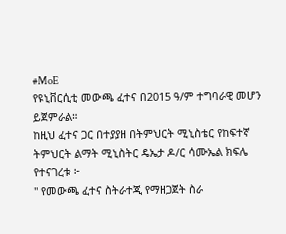#MoE
የዩኒቨርሲቲ መውጫ ፈተና በ2015 ዓ/ም ተግባራዊ መሆን ይጀምራል።
ከዚህ ፈተና ጋር በተያያዘ በትምህርት ሚኒስቴር የከፍተኛ ትምህርት ልማት ሚኒስትር ዴኤታ ዶ/ር ሳሙኤል ክፍሌ የተናገረቱ ፦
" የመውጫ ፈተና ስትራተጂ የማዘጋጀት ስራ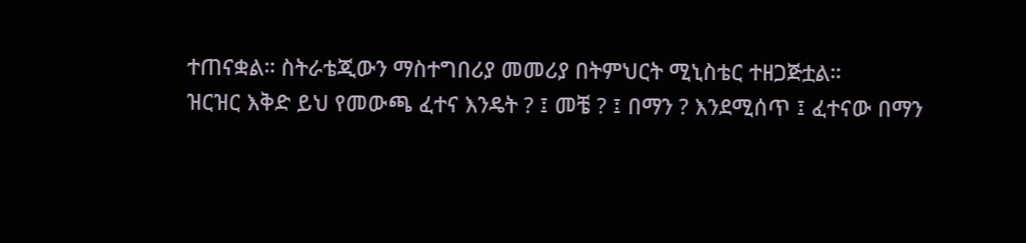ተጠናቋል። ስትራቴጂውን ማስተግበሪያ መመሪያ በትምህርት ሚኒስቴር ተዘጋጅቷል።
ዝርዝር እቅድ ይህ የመውጫ ፈተና እንዴት ? ፤ መቼ ? ፤ በማን ? እንደሚሰጥ ፤ ፈተናው በማን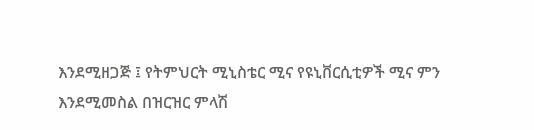እንደሚዘጋጅ ፤ የትምህርት ሚኒስቴር ሚና የዩኒቨርሲቲዎች ሚና ምን እንደሚመስል በዝርዝር ምላሽ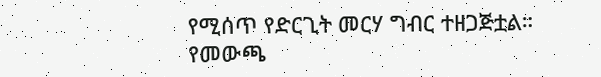የሚሰጥ የድርጊት መርሃ ግብር ተዘጋጅቷል።
የመውጫ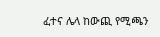ፈተና ሌላ ከውጪ የሚጫን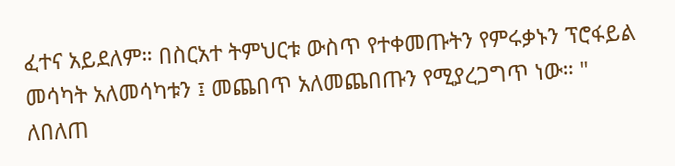ፈተና አይደለም። በስርአተ ትምህርቱ ውስጥ የተቀመጡትን የምሩቃኑን ፕሮፋይል መሳካት አለመሳካቱን ፤ መጨበጥ አለመጨበጡን የሚያረጋግጥ ነው። "
ለበለጠ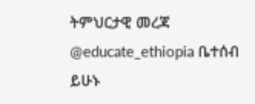ትምህርታዊ መረጃ @educate_ethiopia ቤተሰብ ይሁኑ